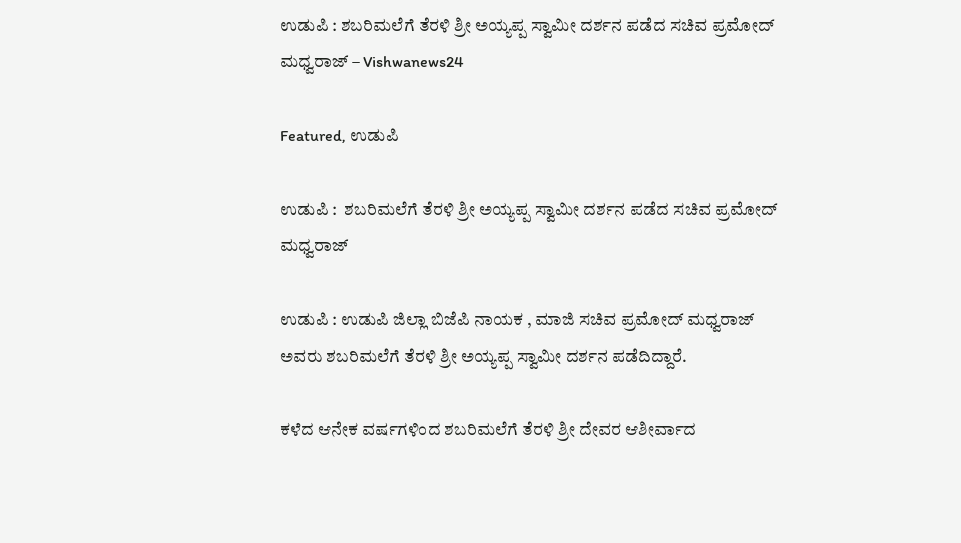ಉಡುಪಿ : ಶಬರಿಮಲೆಗೆ ತೆರಳಿ ಶ್ರೀ ಅಯ್ಯಪ್ಪ ಸ್ವಾಮೀ ದರ್ಶನ ಪಡೆದ ಸಚಿವ ಪ್ರಮೋದ್ ಮಧ್ವರಾಜ್ – Vishwanews24

Featured, ಉಡುಪಿ

ಉಡುಪಿ :  ಶಬರಿಮಲೆಗೆ ತೆರಳಿ ಶ್ರೀ ಅಯ್ಯಪ್ಪ ಸ್ವಾಮೀ ದರ್ಶನ ಪಡೆದ ಸಚಿವ ಪ್ರಮೋದ್ ಮಧ್ವರಾಜ್

ಉಡುಪಿ : ಉಡುಪಿ ಜಿಲ್ಲಾ ಬಿಜೆಪಿ ನಾಯಕ , ಮಾಜಿ ಸಚಿವ ಪ್ರಮೋದ್ ಮಧ್ವರಾಜ್ ಅವರು ಶಬರಿಮಲೆಗೆ ತೆರಳಿ ಶ್ರೀ ಅಯ್ಯಪ್ಪ ಸ್ವಾಮೀ ದರ್ಶನ ಪಡೆದಿದ್ದಾರೆ.

ಕಳೆದ ಆನೇಕ ವರ್ಷಗಳಿಂದ ಶಬರಿಮಲೆಗೆ ತೆರಳಿ ಶ್ರೀ ದೇವರ ಆಶೀರ್ವಾದ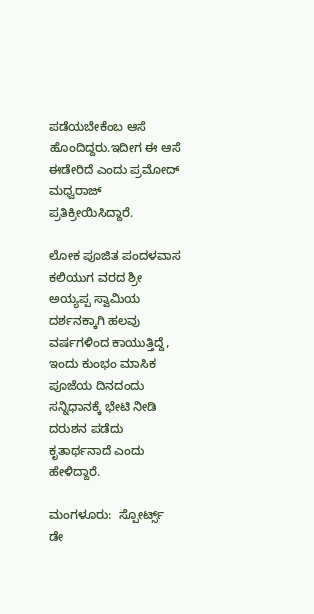ಪಡೆಯಬೇಕೆಂಬ ಆಸೆ ಹೊಂದಿದ್ದರು.ಇದೀಗ ಈ ಆಸೆ ಈಡೇರಿದೆ ಎಂದು ಪ್ರಮೋದ್ ಮಧ್ವರಾಜ್ ಪ್ರತಿಕ್ರೀಯಿಸಿದ್ದಾರೆ.

ಲೋಕ ಪೂಜಿತ ಪಂದಳವಾಸ ಕಲಿಯುಗ ವರದ ಶ್ರೀ ಅಯ್ಯಪ್ಪ ಸ್ವಾಮಿಯ ದರ್ಶನಕ್ಕಾಗಿ ಹಲವು ವರ್ಷಗಳಿಂದ ಕಾಯುತ್ತಿದ್ದೆ, ಇಂದು ಕುಂಭಂ ಮಾಸಿಕ ಪೂಜೆಯ ದಿನದಂದು ಸನ್ನಿಧಾನಕ್ಕೆ ಭೇಟಿ ನೀಡಿ ದರುಶನ ಪಡೆದು ಕೃತಾರ್ಥನಾದೆ ಎಂದು ಹೇಳಿದ್ದಾರೆ.

ಮಂಗಳೂರು:  ಸ್ಪೋರ್ಟ್ಸ್ ಡೇ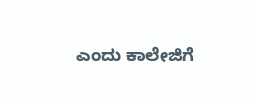ಎಂದು ಕಾಲೇಜಿಗೆ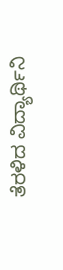ತೆರಳಿದ ವಿದ್ಯಾರ್ಥಿನಿ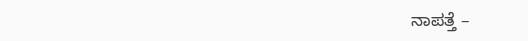ನಾಪತ್ತೆ –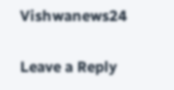Vishwanews24

Leave a Reply